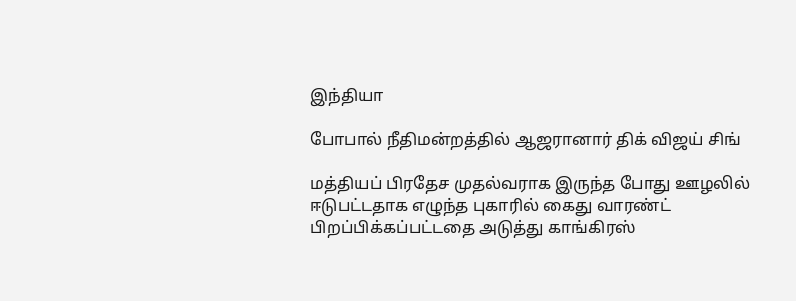இந்தியா

போபால் நீதிமன்றத்தில் ஆஜரானார் திக் விஜய் சிங்

மத்தியப் பிரதேச முதல்வராக இருந்த போது ஊழலில் ஈடுபட்டதாக எழுந்த புகாரில் கைது வாரண்ட் பிறப்பிக்கப்பட்டதை அடுத்து காங்கிரஸ்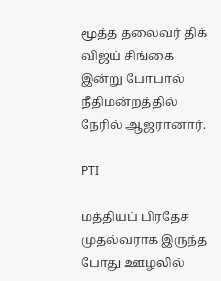மூத்த தலைவர் திக் விஜய் சிங்கை இன்று போபால் நீதிமன்றத்தில் நேரில் ஆஜரானார்.

PTI

மத்தியப் பிரதேச முதல்வராக இருந்த போது ஊழலில்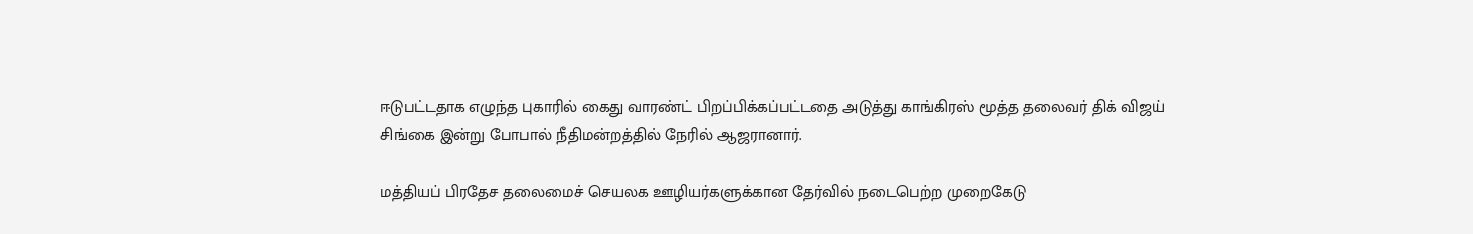ஈடுபட்டதாக எழுந்த புகாரில் கைது வாரண்ட் பிறப்பிக்கப்பட்டதை அடுத்து காங்கிரஸ் மூத்த தலைவர் திக் விஜய் சிங்கை இன்று போபால் நீதிமன்றத்தில் நேரில் ஆஜரானார்.

மத்தியப் பிரதேச தலைமைச் செயலக ஊழியர்களுக்கான தேர்வில் நடைபெற்ற முறைகேடு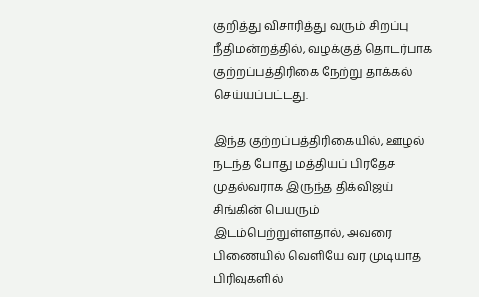குறித்து விசாரித்து வரும் சிறப்பு நீதிமன்றத்தில், வழக்குத் தொடர்பாக குற்றப்பத்திரிகை நேற்று தாக்கல் செய்யப்பட்டது.

இந்த குற்றப்பத்திரிகையில், ஊழல் நடந்த போது மத்தியப் பிரதேச முதல்வராக இருந்த திக்விஜய் சிங்கின் பெயரும் இடம்பெற்றுள்ளதால், அவரை பிணையில் வெளியே வர முடியாத பிரிவுகளில்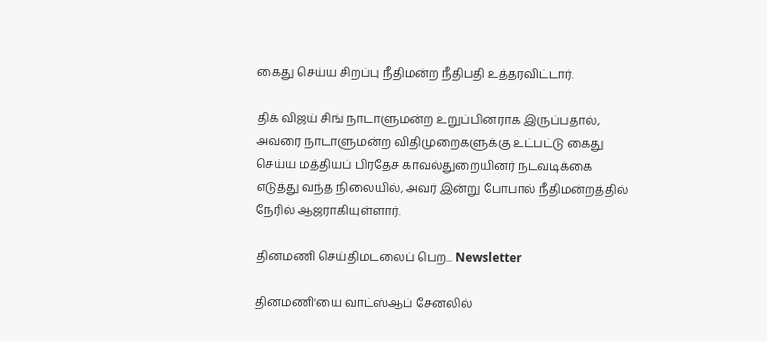கைது செய்ய சிறப்பு நீதிமன்ற நீதிபதி உத்தரவிட்டார்.

திக் விஜய் சிங் நாடாளுமன்ற உறுப்பினராக இருப்பதால், அவரை நாடாளுமன்ற விதிமுறைகளுக்கு உட்பட்டு கைது செய்ய மத்தியப் பிரதேச காவல்துறையினர் நடவடிக்கை எடுத்து வந்த நிலையில், அவர் இன்று போபால் நீதிமன்றத்தில் நேரில் ஆஜராகியுள்ளார்.

தினமணி செய்திமடலைப் பெற... Newsletter

தினமணி'யை வாட்ஸ்ஆப் சேனலில்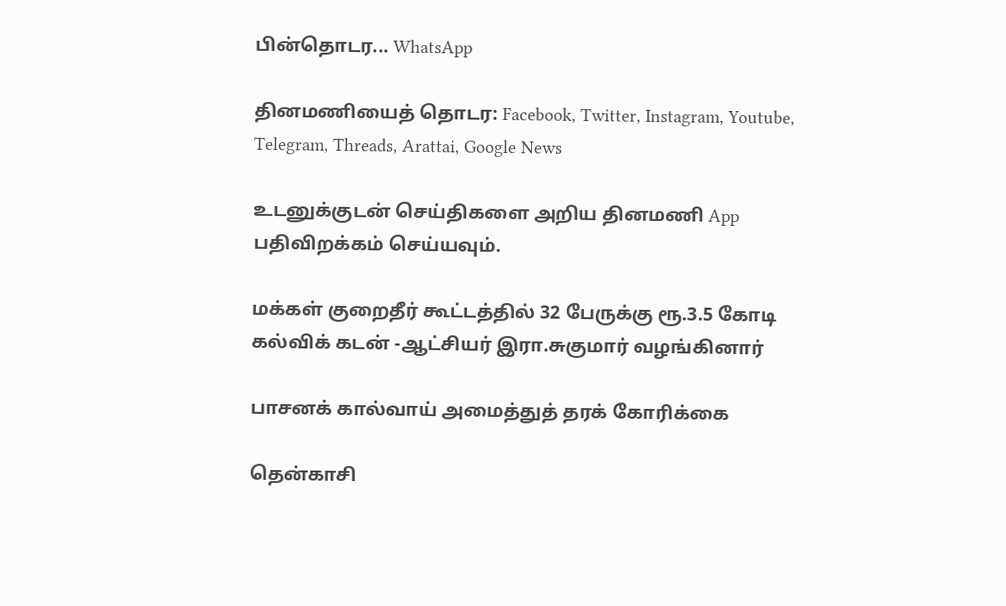பின்தொடர... WhatsApp

தினமணியைத் தொடர: Facebook, Twitter, Instagram, Youtube, Telegram, Threads, Arattai, Google News

உடனுக்குடன் செய்திகளை அறிய தினமணி App பதிவிறக்கம் செய்யவும்.

மக்கள் குறைதீர் கூட்டத்தில் 32 பேருக்கு ரூ.3.5 கோடி கல்விக் கடன் -ஆட்சியர் இரா.சுகுமார் வழங்கினார்

பாசனக் கால்வாய் அமைத்துத் தரக் கோரிக்கை

தென்காசி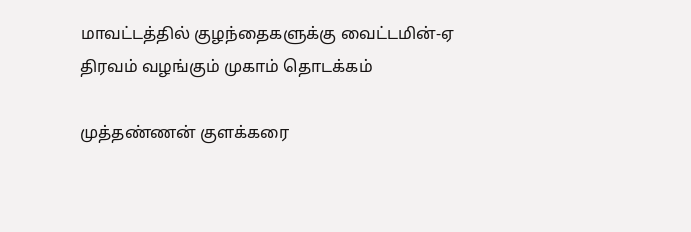மாவட்டத்தில் குழந்தைகளுக்கு வைட்டமின்-ஏ திரவம் வழங்கும் முகாம் தொடக்கம்

முத்தண்ணன் குளக்கரை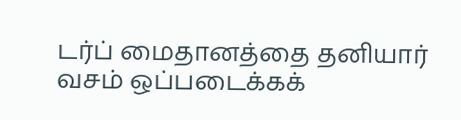டர்ப் மைதானத்தை தனியார் வசம் ஒப்படைக்கக்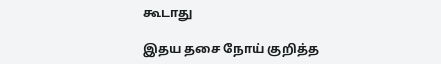கூடாது

இதய தசை நோய் குறித்த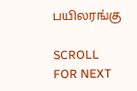பயிலரங்கு

SCROLL FOR NEXT